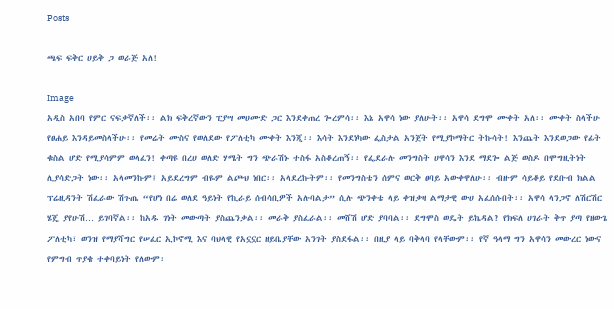Posts

ጫፍ ፍቅር ሀይቅ ጋ ወራጅ አለ!

Image
አዲስ አበባ የምር ናፍቃኛለች፡፡ ልክ ፍቅረኛውን ፒያሣ መሀሙድ ጋር እንደቀጠረ ጐረምሳ፡፡ እኔ አዋሳ ነው ያለሁት፡፡ አዋሳ ደግሞ ሙቀት አለ፡፡ ሙቀት ስላችሁ የፀሐይ እንዳይመስላችሁ፡፡ የመሬት ሙስና የወለደው የፖለቲካ ሙቀት እንጂ፡፡ እሳት እንደነካው ፌስታል አንጀት የሚያኮማትር ትኩሳት! እንጨት እንደወጋው የፊት ቁስል ሆድ የሚያሳምም ወላፈን! ቀጣዩ በረሀ ወለድ ሃሜት ግን ጭራሽኑ ተስፋ አስቆረጠኝ፡፡ የፌደራሉ መንግስት ሀዋሳን እንደ ማደጐ ልጅ ወስዶ በሞግዚትነት ሊያሳድጋት ነው፡፡ አላመንኩም፤ አይደረግም ብዬም ልጮህ ነበር፡፡ አላደረኩትም፡፡ የመንግስቴን ሰምና ወርቅ ፀባይ አውቀዋለሁ፡፡ ብዙም ሳይቆይ የደቡብ ክልል ፕሬዚዳንት ሽፈራው ሽጉጤ “የሆነ በሬ ወለደ ዓይነት የኪራይ ሰብሳቢዎች አሉባልታ” ሲሉ ጭንቀቴ ላይ ቀዝቃዛ ልማታዊ ውሀ አፈሰሱበት፡፡ አዋሳ ላንጋኖ ለሽርሽር ሄጄ ያየሁሽ… ይገባኛል፡፡ ከአዱ ገነት መውጣት ያስጨንቃል፡፡ መራቅ ያስፈራል፡፡ መሸሽ ሆድ ያባባል፡፡ ደግሞስ ወዴት ይኬዳል? የክፍለ ሀገራት ቅጥ ያጣ የዘውጌ ፖለቲካ፣ ወንዝ የማያሻግር የሠፈር ኢኮኖሚ እና ባህላዊ የአኗኗር ዘይቤያቸው አንገት ያስደፋል፡፡ በዚያ ላይ ባቅላባ የላቸውም፡፡ የኛ ዓላማ ግን አዋሳን መውረር ነውና የምግብ ጥያቄ ተቀባይነት የለውም፡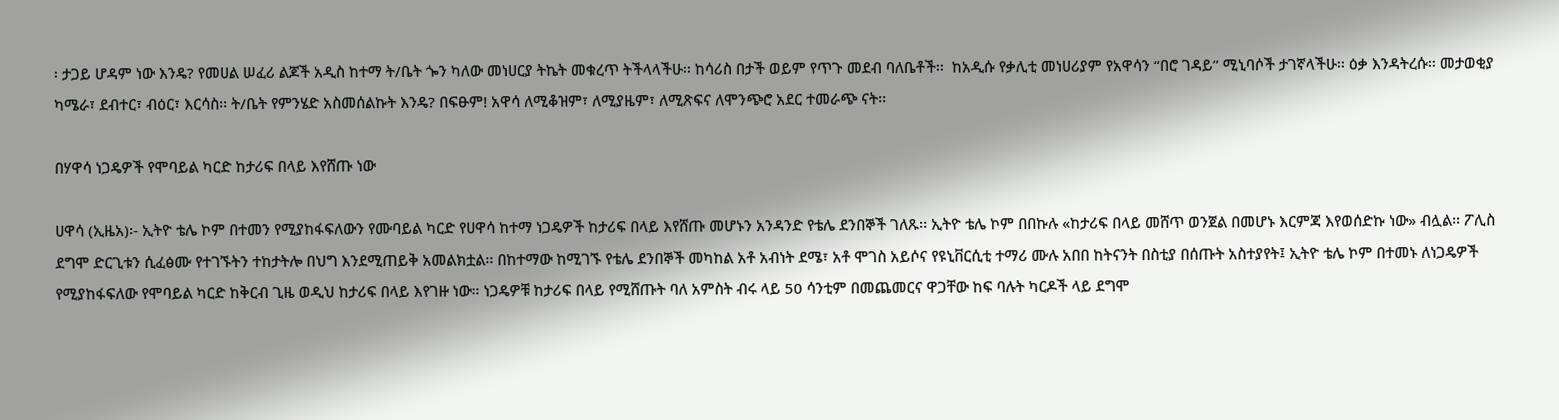፡ ታጋይ ሆዳም ነው እንዴ? የመሀል ሠፈሪ ልጆች አዲስ ከተማ ት/ቤት ጐን ካለው መነሀርያ ትኬት መቁረጥ ትችላላችሁ፡፡ ከሳሪስ በታች ወይም የጥጉ መደብ ባለቤቶች፡፡  ከአዲሱ የቃሊቲ መነሀሪያም የአዋሳን “በሮ ገዳይ” ሚኒባሶች ታገኛላችሁ፡፡ ዕቃ እንዳትረሱ፡፡ መታወቂያ ካሜራ፣ ደብተር፣ ብዕር፣ እርሳስ፡፡ ት/ቤት የምንሄድ አስመሰልኩት እንዴ? በፍፁም! አዋሳ ለሚቆዝም፣ ለሚያዜም፣ ለሚጽፍና ለሞንጭሮ አደር ተመራጭ ናት፡፡

በሃዋሳ ነጋዴዎች የሞባይል ካርድ ከታሪፍ በላይ እየሸጡ ነው

ሀዋሳ (ኢዜአ)፡- ኢትዮ ቴሌ ኮም በተመን የሚያከፋፍለውን የሙባይል ካርድ የሀዋሳ ከተማ ነጋዴዎች ከታሪፍ በላይ እየሸጡ መሆኑን አንዳንድ የቴሌ ደንበኞች ገለጹ፡፡ ኢትዮ ቴሌ ኮም በበኩሉ «ከታሪፍ በላይ መሸጥ ወንጀል በመሆኑ እርምጃ እየወሰድኩ ነው» ብሏል፡፡ ፖሊስ ደግሞ ድርጊቱን ሲፈፅሙ የተገኙትን ተከታትሎ በህግ እንደሚጠይቅ አመልክቷል፡፡ በከተማው ከሚገኙ የቴሌ ደንበኞች መካከል አቶ አብነት ደሜ፣ አቶ ሞገስ አይሶና የዩኒቨርሲቲ ተማሪ ሙሉ አበበ ከትናንት በስቲያ በሰጡት አስተያየት፤ ኢትዮ ቴሌ ኮም በተመኑ ለነጋዴዎች የሚያከፋፍለው የሞባይል ካርድ ከቅርብ ጊዜ ወዲህ ከታሪፍ በላይ እየገዙ ነው። ነጋዴዎቹ ከታሪፍ በላይ የሚሸጡት ባለ አምስት ብሩ ላይ 50 ሳንቲም በመጨመርና ዋጋቸው ከፍ ባሉት ካርዶች ላይ ደግሞ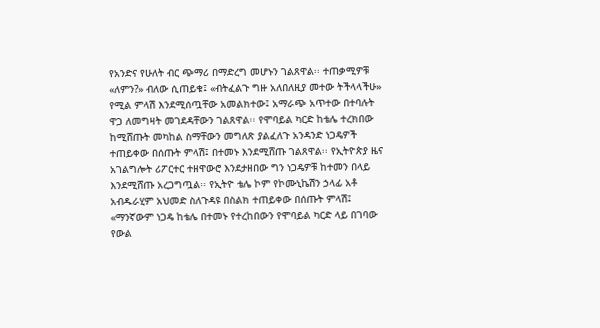የአንድና የሁለት ብር ጭማሪ በማድረግ መሆኑን ገልጸዋል፡፡ ተጠቃሚዎቹ «ለምን?» ብለው ሲጠይቁ፤ «ብትፈልጉ ግዙ አለበለዚያ መተው ትችላላችሁ» የሚል ምላሽ እንደሚሰጧቸው አመልክተው፤ አማራጭ አጥተው በተባሉት ዋጋ ለመግዛት መገደዳቸውን ገልጸዋል፡፡ የሞባይል ካርድ ከቴሌ ተረክበው ከሚሸጡት መካከል ስማቸውን መግለጽ ያልፈለጉ አንዳንድ ነጋዴዎች ተጠይቀው በሰጡት ምላሽ፤ በተመኑ እንደሚሸጡ ገልጸዋል፡፡ የኢትዮጵያ ዜና አገልግሎት ሪፖርተር ተዘዋውሮ እንደታዘበው ግን ነጋዴዎቹ ከተመን በላይ እንደሚሸጡ አረጋግጧል፡፡ የኢትዮ ቴሌ ኮም የኮሙኒኬሽን ኃላፊ አቶ አብዱራሂም አህመድ ስለጉዳዩ በስልክ ተጠይቀው በሰጡት ምላሽ፤ «ማንኛውም ነጋዴ ከቴሌ በተመኑ የተረከበውን የሞባይል ካርድ ላይ በገባው የውል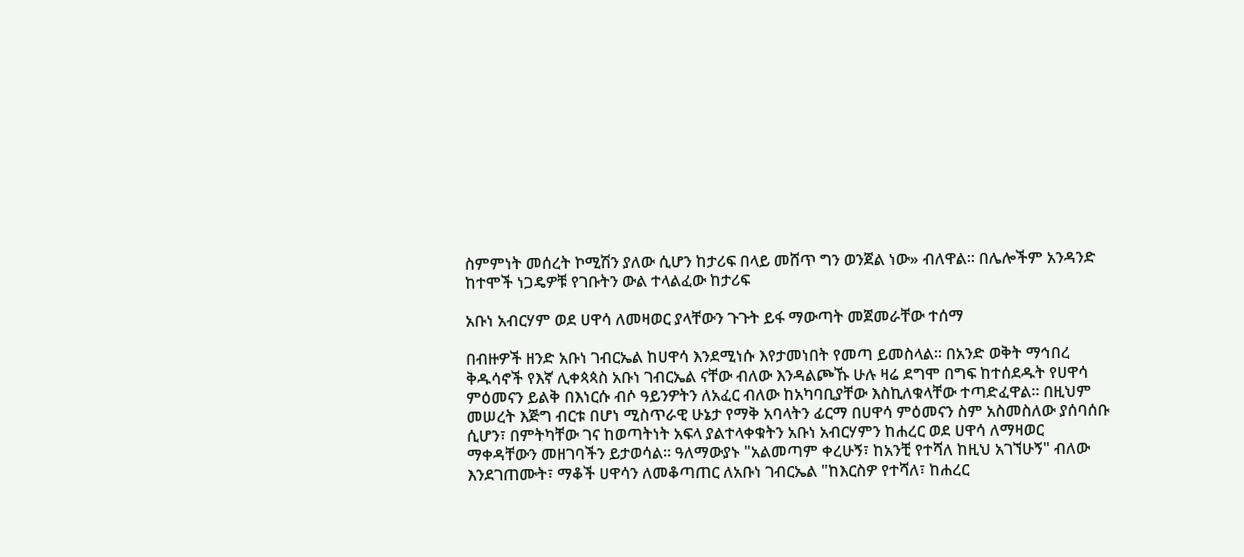ስምምነት መሰረት ኮሚሽን ያለው ሲሆን ከታሪፍ በላይ መሸጥ ግን ወንጀል ነው» ብለዋል፡፡ በሌሎችም አንዳንድ ከተሞች ነጋዴዎቹ የገቡትን ውል ተላልፈው ከታሪፍ

አቡነ አብርሃም ወደ ሀዋሳ ለመዛወር ያላቸውን ጉጉት ይፋ ማውጣት መጀመራቸው ተሰማ

በብዙዎች ዘንድ አቡነ ገብርኤል ከሀዋሳ እንደሚነሱ እየታመነበት የመጣ ይመስላል፡፡ በአንድ ወቅት ማኅበረ ቅዱሳኖች የእኛ ሊቀጳጳስ አቡነ ገብርኤል ናቸው ብለው እንዳልጮኹ ሁሉ ዛሬ ደግሞ በግፍ ከተሰደዱት የሀዋሳ ምዕመናን ይልቅ በእነርሱ ብሶ ዓይንዎትን ለአፈር ብለው ከአካባቢያቸው እስኪለቁላቸው ተጣድፈዋል፡፡ በዚህም መሠረት እጅግ ብርቱ በሆነ ሚስጥራዊ ሁኔታ የማቅ አባላትን ፊርማ በሀዋሳ ምዕመናን ስም አስመስለው ያሰባሰቡ ሲሆን፣ በምትካቸው ገና ከወጣትነት አፍላ ያልተላቀቁትን አቡነ አብርሃምን ከሐረር ወደ ሀዋሳ ለማዛወር ማቀዳቸውን መዘገባችን ይታወሳል፡፡ ዓለማውያኑ "አልመጣም ቀረሁኝ፣ ከአንቺ የተሻለ ከዚህ አገኘሁኝ" ብለው እንደገጠሙት፣ ማቆች ሀዋሳን ለመቆጣጠር ለአቡነ ገብርኤል "ከእርስዎ የተሻለ፣ ከሐረር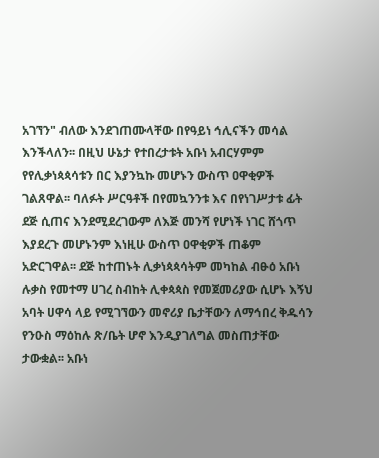አገኘን" ብለው እንደገጠሙላቸው በየዓይነ ኅሊናችን መሳል እንችላለን፡፡ በዚህ ሁኔታ የተበረታቱት አቡነ አብርሃምም የየሊቃነጳጳሳቱን በር እያንኳኩ መሆኑን ውስጥ ዐዋቂዎች ገልጸዋል፡፡ ባለፉት ሥርዓቶች በየመኳንንቱ እና በየነገሥታቱ ፊት ደጅ ሲጠና እንደሚደረገውም ለእጅ መንሻ የሆነች ነገር ሸጎጥ እያደረጉ መሆኑንም እነዚሁ ውስጥ ዐዋቂዎች ጠቆም አድርገዋል፡፡ ደጅ ከተጠኑት ሊቃነጳጳሳትም መካከል ብፁዕ አቡነ  ሉቃስ የመተማ ሀገረ ስብከት ሊቀጳጳስ የመጀመሪያው ሲሆኑ እኝህ አባት ሀዋሳ ላይ የሚገኘውን መኖሪያ ቤታቸውን ለማኅበረ ቅዱሳን የንዑስ ማዕከሉ ጽ/ቤት ሆኖ እንዲያገለግል መስጠታቸው ታውቋል፡፡ አቡነ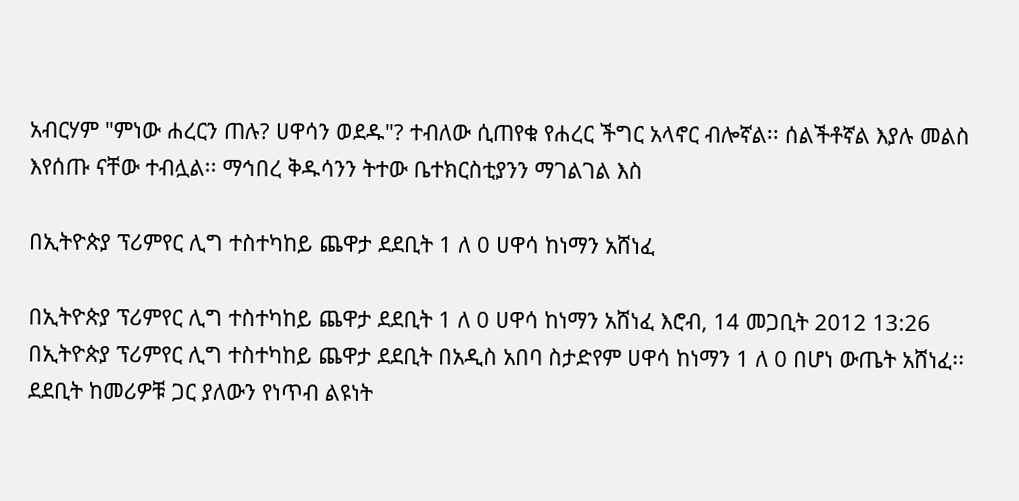አብርሃም "ምነው ሐረርን ጠሉ? ሀዋሳን ወደዱ"? ተብለው ሲጠየቁ የሐረር ችግር አላኖር ብሎኛል፡፡ ሰልችቶኛል እያሉ መልስ እየሰጡ ናቸው ተብሏል፡፡ ማኅበረ ቅዱሳንን ትተው ቤተክርስቲያንን ማገልገል እስ

በኢትዮጵያ ፕሪምየር ሊግ ተስተካከይ ጨዋታ ደደቢት 1 ለ 0 ሀዋሳ ከነማን አሸነፈ

በኢትዮጵያ ፕሪምየር ሊግ ተስተካከይ ጨዋታ ደደቢት 1 ለ 0 ሀዋሳ ከነማን አሸነፈ እሮብ, 14 መጋቢት 2012 13:26 በኢትዮጵያ ፕሪምየር ሊግ ተስተካከይ ጨዋታ ደደቢት በአዲስ አበባ ስታድየም ሀዋሳ ከነማን 1 ለ 0 በሆነ ውጤት አሸነፈ፡፡ ደደቢት ከመሪዎቹ ጋር ያለውን የነጥብ ልዩነት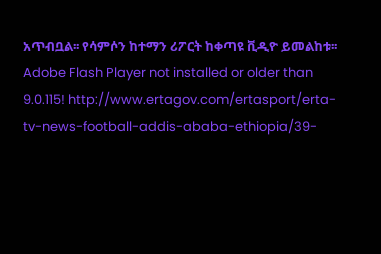አጥብቧል፡፡ የሳምሶን ከተማን ሪፖርት ከቀጣዩ ቪዲዮ ይመልከቱ፡፡ Adobe Flash Player not installed or older than 9.0.115! http://www.ertagov.com/ertasport/erta-tv-news-football-addis-ababa-ethiopia/39-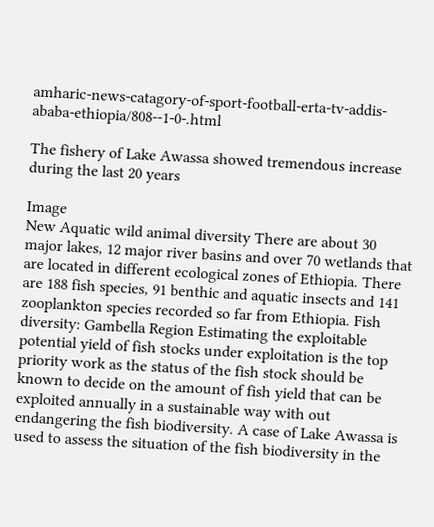amharic-news-catagory-of-sport-football-erta-tv-addis-ababa-ethiopia/808--1-0-.html

The fishery of Lake Awassa showed tremendous increase during the last 20 years

Image
New Aquatic wild animal diversity There are about 30 major lakes, 12 major river basins and over 70 wetlands that are located in different ecological zones of Ethiopia. There are 188 fish species, 91 benthic and aquatic insects and 141 zooplankton species recorded so far from Ethiopia. Fish diversity: Gambella Region Estimating the exploitable potential yield of fish stocks under exploitation is the top priority work as the status of the fish stock should be known to decide on the amount of fish yield that can be exploited annually in a sustainable way with out endangering the fish biodiversity. A case of Lake Awassa is used to assess the situation of the fish biodiversity in the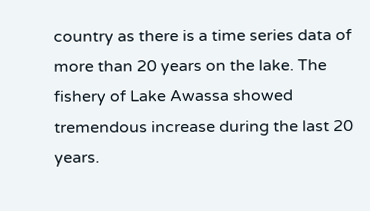country as there is a time series data of more than 20 years on the lake. The fishery of Lake Awassa showed tremendous increase during the last 20 years.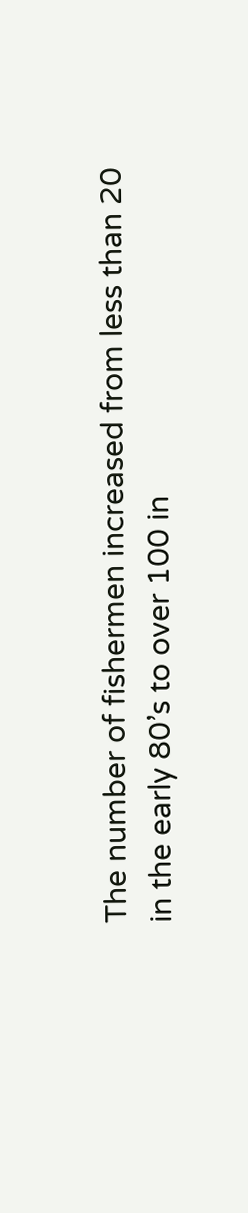The number of fishermen increased from less than 20 in the early 80’s to over 100 in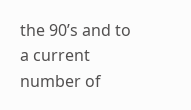the 90’s and to a current number of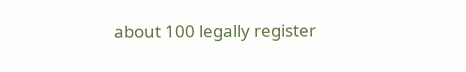about 100 legally register